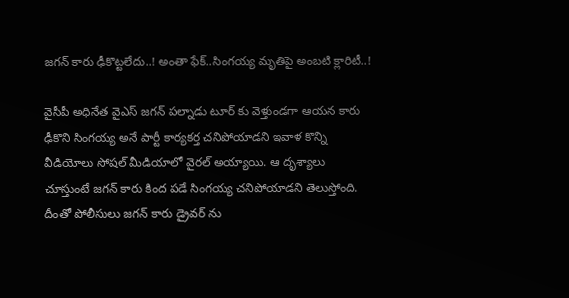జగన్ కారు ఢీకొట్టలేదు..! అంతా ఫేక్..సింగయ్య మృతిపై అంబటి క్లారిటీ..!

వైసీపీ అధినేత వైఎస్ జగన్ పల్నాడు టూర్ కు వెళ్తుండగా ఆయన కారు ఢీకొని సింగయ్య అనే పార్టీ కార్యకర్త చనిపోయాడని ఇవాళ కొన్ని వీడియోలు సోషల్ మీడియాలో వైరల్ అయ్యాయి. ఆ దృశ్యాలు చూస్తుంటే జగన్ కారు కింద పడే సింగయ్య చనిపోయాడని తెలుస్తోంది. దీంతో పోలీసులు జగన్ కారు డ్రైవర్ ను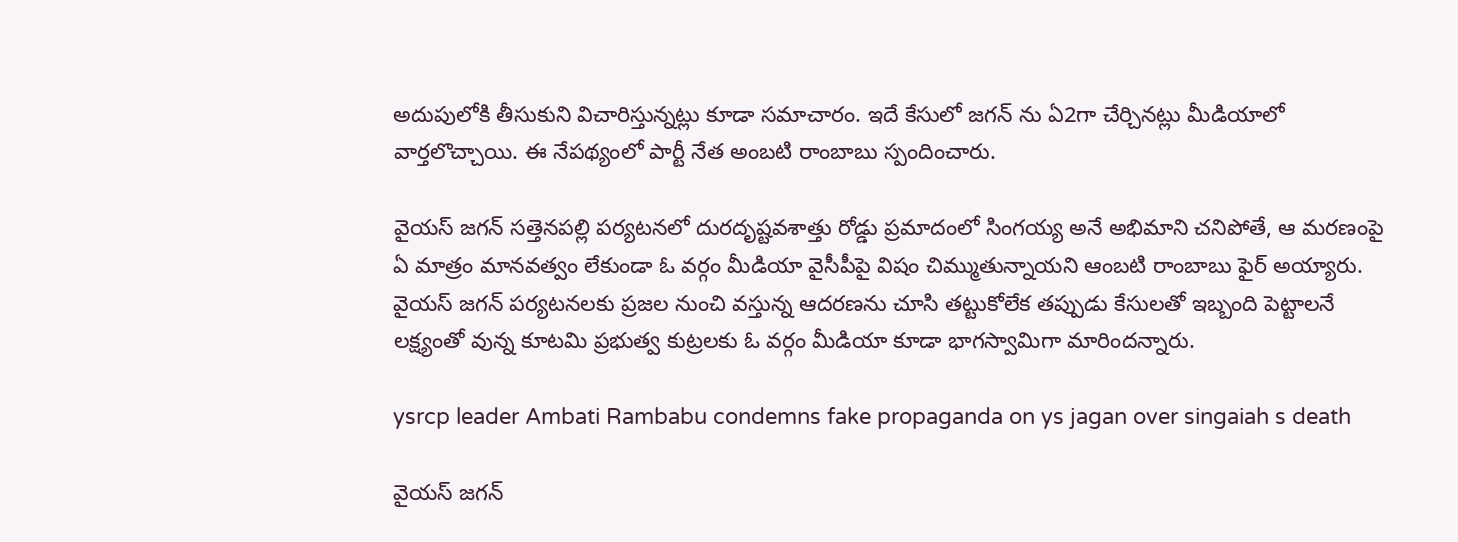అదుపులోకి తీసుకుని విచారిస్తున్నట్లు కూడా సమాచారం. ఇదే కేసులో జగన్ ను ఏ2గా చేర్చినట్లు మీడియాలో వార్తలొచ్చాయి. ఈ నేపథ్యంలో పార్టీ నేత అంబటి రాంబాబు స్పందించారు.

వైయస్ జగన్ సత్తెనపల్లి పర్యటనలో దురదృష్టవశాత్తు రోడ్డు ప్రమాదంలో సింగయ్య అనే అభిమాని చనిపోతే, ఆ మరణంపై ఏ మాత్రం మానవత్వం లేకుండా ఓ వర్గం మీడియా వైసీపీపై విషం చిమ్ముతున్నాయని ఆంబటి రాంబాబు ఫైర్ అయ్యారు. వైయస్ జగన్‌ పర్యటనలకు ప్రజల నుంచి వస్తున్న ఆదరణను చూసి తట్టుకోలేక తప్పుడు కేసులతో ఇబ్బంది పెట్టాలనే లక్ష్యంతో వున్న కూటమి ప్రభుత్వ కుట్రలకు ఓ వర్గం మీడియా కూడా భాగస్వామిగా మారిందన్నారు.

ysrcp leader Ambati Rambabu condemns fake propaganda on ys jagan over singaiah s death

వైయ‌స్ జ‌గ‌న్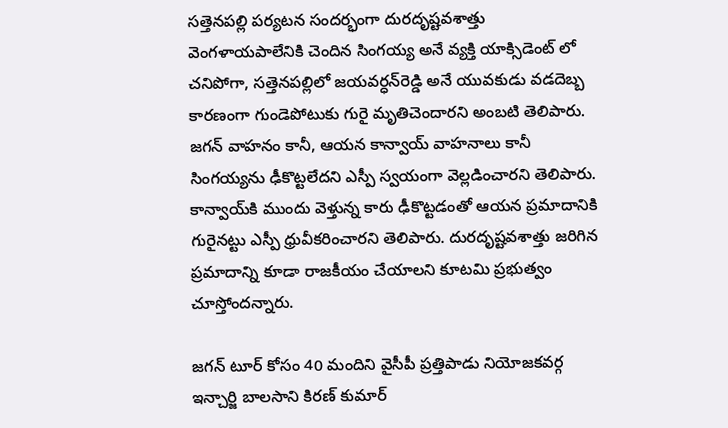స‌త్తెన‌ప‌ల్లి ప‌ర్య‌ట‌న సంద‌ర్భంగా దురదృష్ట‌వ‌శాత్తు వెంగ‌ళాయ‌పాలేనికి చెందిన సింగ‌య్య అనే వ్య‌క్తి యాక్సిడెంట్ లో చ‌నిపోగా, స‌త్తెన‌ప‌ల్లిలో జ‌య‌వ‌ర్ధ‌న్‌రెడ్డి అనే యువ‌కుడు వ‌డ‌దెబ్బ కార‌ణంగా గుండెపోటుకు గురై మృతిచెందారని అంబటి తెలిపారు. జ‌గ‌న్ వాహ‌నం కానీ, ఆయ‌న కాన్వాయ్ వాహ‌నాలు కానీ సింగయ్యను ఢీకొట్ట‌లేద‌ని ఎస్పీ స్వ‌యంగా వెల్లడించారని తెలిపారు. కాన్వాయ్‌కి ముందు వెళ్తున్న కారు ఢీకొట్ట‌డంతో ఆయ‌న ప్ర‌మాదానికి గురైన‌ట్టు ఎస్పీ ధ్రువీకరించారని తెలిపారు. దుర‌దృష్ట‌వ‌శాత్తు జ‌రిగిన ప్ర‌మాదాన్ని కూడా రాజ‌కీయం చేయాల‌ని కూటమి ప్రభుత్వం చూస్తోందన్నారు.

జ‌గ‌న్ టూర్ కోసం 40 మందిని వైసీపీ ప్రత్తిపాడు నియోజ‌క‌వ‌ర్గ ఇన్చార్జి బాల‌సాని కిర‌ణ్ కుమార్‌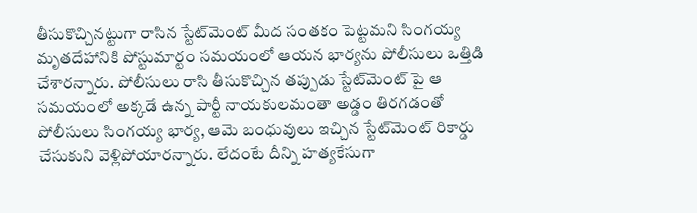తీసుకొచ్చిన‌ట్టుగా రాసిన స్టేట్‌మెంట్ మీద‌ సంత‌కం పెట్ట‌మ‌ని సింగ‌య్య మృత‌దేహానికి పోస్టుమార్టం సమ‌యంలో ఆయ‌న భార్య‌ను పోలీసులు ఒత్తిడి చేశారన్నారు. పోలీసులు రాసి తీసుకొచ్చిన‌ త‌ప్పుడు స్టేట్‌మెంట్ పై ఆ స‌మ‌యంలో అక్క‌డే ఉన్న పార్టీ నాయ‌కులమంతా అడ్డం తిర‌గడంతో పోలీసులు సింగ‌య్య భార్య, ఆమె బంధువులు ఇచ్చిన స్టేట్‌మెంట్ రికార్డు చేసుకుని వెళ్లిపోయారన్నారు. లేదంటే దీన్ని హ‌త్య‌కేసుగా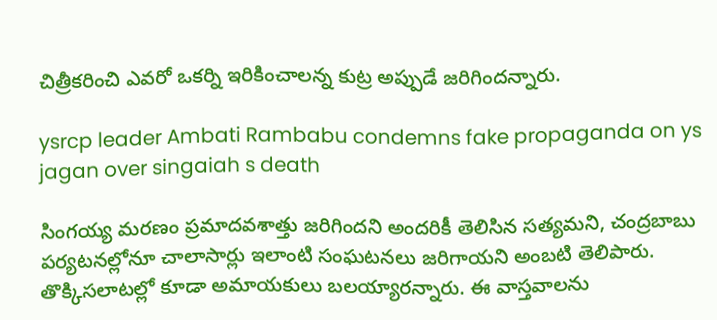చిత్రీక‌రించి ఎవ‌రో ఒక‌ర్ని ఇరికించాల‌న్న కుట్ర అప్పుడే జ‌రిగిందన్నారు.

ysrcp leader Ambati Rambabu condemns fake propaganda on ys jagan over singaiah s death

సింగ‌య్య మ‌ర‌ణం ప్ర‌మాదవ‌శాత్తు జ‌రిగింద‌ని అంద‌రికీ తెలిసిన స‌త్యమని, చంద్ర‌బాబు ప‌ర్య‌ట‌న‌ల్లోనూ చాలాసార్లు ఇలాంటి సంఘ‌ట‌న‌లు జ‌రిగాయని అంబటి తెలిపారు. తొక్కిస‌లాట‌ల్లో కూడా అమాయ‌కులు బ‌ల‌య్యారన్నారు. ఈ వాస్త‌వాల‌ను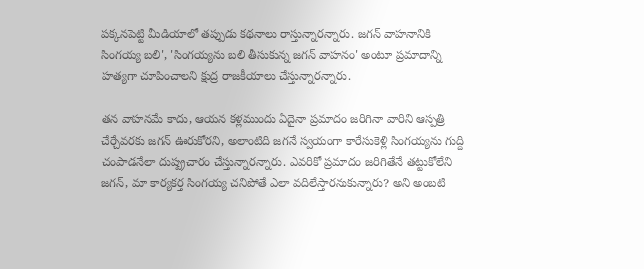ప‌క్క‌న‌పెట్టి మీడియాలో త‌ప్పుడు క‌థ‌నాలు రాస్తున్నారన్నారు. జ‌గ‌న్ వాహ‌నానికి సింగ‌య్య బ‌లి', 'సింగయ్య‌ను బ‌లి తీసుకున్న జ‌గ‌న్ వాహ‌నం' అంటూ ప్రమాదాన్ని హ‌త్య‌గా చూపించాల‌ని క్షుద్ర రాజ‌కీయాలు చేస్తున్నారన్నారు.

తన వాహ‌నమే కాదు, ఆయ‌న కళ్ల‌ముందు ఏదైనా ప్రమాదం జ‌రిగినా వారిని ఆస్ప‌త్రి చేర్చేవర‌కు జగన్ ఊరుకోరని, అలాంటిది జ‌గ‌నే స్వ‌యంగా కారేసుకెళ్లి సింగ‌య్య‌ను గుద్ది చంపాడనేలా దుష్ప్ర‌చారం చేస్తున్నారన్నారు. ఎవ‌రికో ప్ర‌మాదం జ‌రిగితేనే త‌ట్టుకోలేని జ‌గ‌న్‌, మా కార్య‌క‌ర్త సింగ‌య్య చ‌నిపోతే ఎలా వ‌దిలేస్తార‌నుకున్నారు? అని అంబటి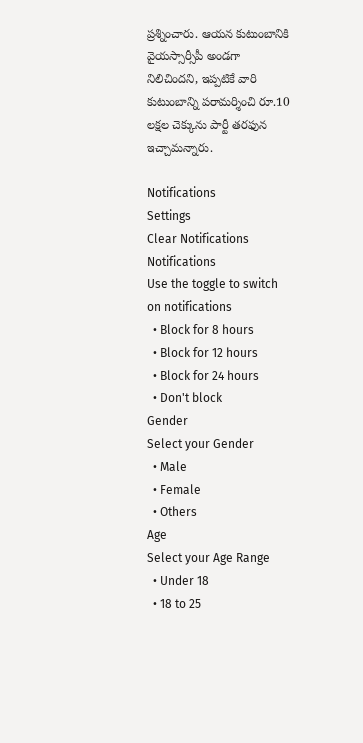ప్రశ్నించారు. ఆయ‌న కుటుంబానికి వైయ‌స్సార్సీపీ అండ‌గా నిలిచిందని, ఇప్ప‌టికే వారి కుటుంబాన్ని ప‌రామ‌ర్శించి రూ.10 ల‌క్ష‌ల చెక్కును పార్టీ త‌ర‌ఫున ఇచ్చామన్నారు.

Notifications
Settings
Clear Notifications
Notifications
Use the toggle to switch on notifications
  • Block for 8 hours
  • Block for 12 hours
  • Block for 24 hours
  • Don't block
Gender
Select your Gender
  • Male
  • Female
  • Others
Age
Select your Age Range
  • Under 18
  • 18 to 25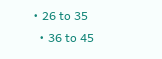• 26 to 35
  • 36 to 45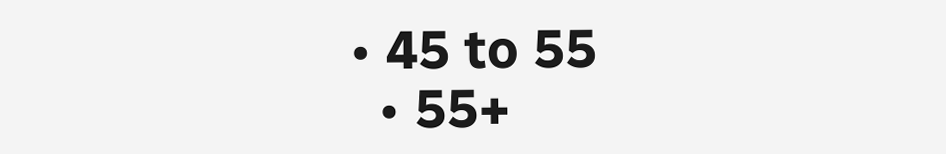• 45 to 55
  • 55+